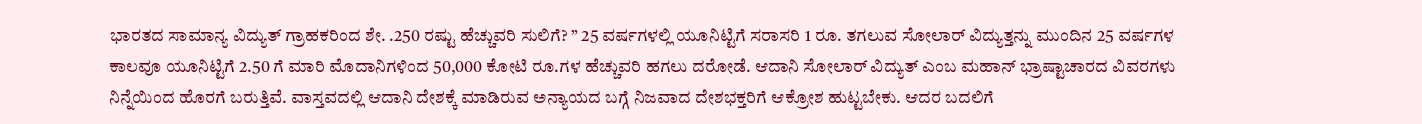ಭಾರತದ ಸಾಮಾನ್ಯ ವಿದ್ಯುತ್ ಗ್ರಾಹಕರಿಂದ ಶೇ. .250 ರಷ್ಟು ಹೆಚ್ಚುವರಿ ಸುಲಿಗೆ? ” 25 ವರ್ಷಗಳಲ್ಲಿ ಯೂನಿಟ್ಟಿಗೆ ಸರಾಸರಿ 1 ರೂ. ತಗಲುವ ಸೋಲಾರ್ ವಿದ್ಯುತ್ತನ್ನು ಮುಂದಿನ 25 ವರ್ಷಗಳ ಕಾಲವೂ ಯೂನಿಟ್ಟಿಗೆ 2.50 ಗೆ ಮಾರಿ ಮೊದಾನಿಗಳಿಂದ 50,000 ಕೋಟಿ ರೂ.ಗಳ ಹೆಚ್ಚುವರಿ ಹಗಲು ದರೋಡೆ. ಆದಾನಿ ಸೋಲಾರ್ ವಿದ್ಯುತ್ ಎಂಬ ಮಹಾನ್ ಭ್ರಾಷ್ಟಾಚಾರದ ವಿವರಗಳು ನಿನ್ನೆಯಿಂದ ಹೊರಗೆ ಬರುತ್ತಿವೆ. ವಾಸ್ತವದಲ್ಲಿ ಆದಾನಿ ದೇಶಕ್ಕೆ ಮಾಡಿರುವ ಅನ್ಯಾಯದ ಬಗ್ಗೆ ನಿಜವಾದ ದೇಶಭಕ್ತರಿಗೆ ಆಕ್ರೋಶ ಹುಟ್ಟಬೇಕು. ಆದರ ಬದಲಿಗೆ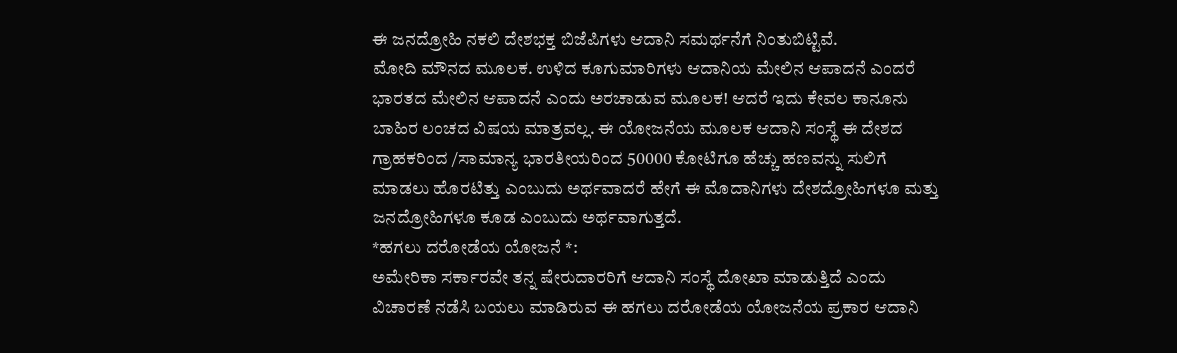ಈ ಜನದ್ರೋಹಿ ನಕಲಿ ದೇಶಭಕ್ತ ಬಿಜೆಪಿಗಳು ಆದಾನಿ ಸಮರ್ಥನೆಗೆ ನಿಂತುಬಿಟ್ಟಿವೆ.
ಮೋದಿ ಮೌನದ ಮೂಲಕ. ಉಳಿದ ಕೂಗುಮಾರಿಗಳು ಆದಾನಿಯ ಮೇಲಿನ ಆಪಾದನೆ ಎಂದರೆ ಭಾರತದ ಮೇಲಿನ ಆಪಾದನೆ ಎಂದು ಅರಚಾಡುವ ಮೂಲಕ! ಆದರೆ ಇದು ಕೇವಲ ಕಾನೂನು ಬಾಹಿರ ಲಂಚದ ವಿಷಯ ಮಾತ್ರವಲ್ಲ. ಈ ಯೋಜನೆಯ ಮೂಲಕ ಆದಾನಿ ಸಂಸ್ಥೆ ಈ ದೇಶದ ಗ್ರಾಹಕರಿಂದ /ಸಾಮಾನ್ಯ ಭಾರತೀಯರಿಂದ 50000 ಕೋಟಿಗೂ ಹೆಚ್ಚು ಹಣವನ್ನು ಸುಲಿಗೆ ಮಾಡಲು ಹೊರಟಿತ್ತು ಎಂಬುದು ಅರ್ಥವಾದರೆ ಹೇಗೆ ಈ ಮೊದಾನಿಗಳು ದೇಶದ್ರೋಹಿಗಳೂ ಮತ್ತು ಜನದ್ರೋಹಿಗಳೂ ಕೂಡ ಎಂಬುದು ಅರ್ಥವಾಗುತ್ತದೆ.
*ಹಗಲು ದರೋಡೆಯ ಯೋಜನೆ *:
ಅಮೇರಿಕಾ ಸರ್ಕಾರವೇ ತನ್ನ ಷೇರುದಾರರಿಗೆ ಆದಾನಿ ಸಂಸ್ಥೆ ದೋಖಾ ಮಾಡುತ್ತಿದೆ ಎಂದು ವಿಚಾರಣೆ ನಡೆಸಿ ಬಯಲು ಮಾಡಿರುವ ಈ ಹಗಲು ದರೋಡೆಯ ಯೋಜನೆಯ ಪ್ರಕಾರ ಆದಾನಿ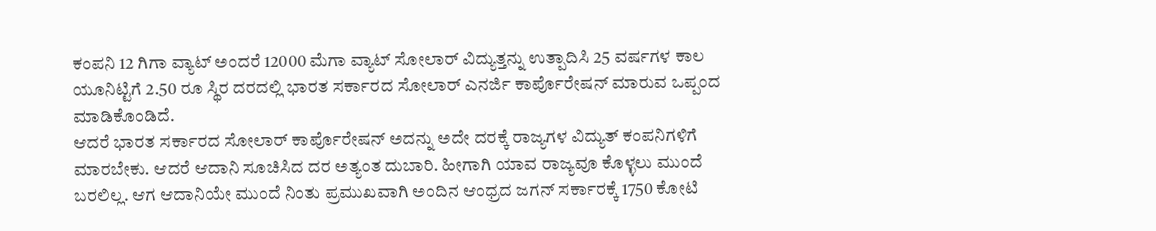ಕಂಪನಿ 12 ಗಿಗಾ ವ್ಯಾಟ್ ಅಂದರೆ 12000 ಮೆಗಾ ವ್ಯಾಟ್ ಸೋಲಾರ್ ವಿದ್ಯುತ್ತನ್ನು ಉತ್ಪಾದಿಸಿ 25 ವರ್ಷಗಳ ಕಾಲ ಯೂನಿಟ್ಟಿಗೆ 2.50 ರೂ ಸ್ಥಿರ ದರದಲ್ಲಿ ಭಾರತ ಸರ್ಕಾರದ ಸೋಲಾರ್ ಎನರ್ಜಿ ಕಾರ್ಪೊರೇಷನ್ ಮಾರುವ ಒಪ್ಪಂದ ಮಾಡಿಕೊಂಡಿದೆ.
ಆದರೆ ಭಾರತ ಸರ್ಕಾರದ ಸೋಲಾರ್ ಕಾರ್ಪೊರೇಷನ್ ಅದನ್ನು ಅದೇ ದರಕ್ಕೆ ರಾಜ್ಯಗಳ ವಿದ್ಯುತ್ ಕಂಪನಿಗಳಿಗೆ ಮಾರಬೇಕು. ಆದರೆ ಆದಾನಿ ಸೂಚಿಸಿದ ದರ ಅತ್ಯಂತ ದುಬಾರಿ. ಹೀಗಾಗಿ ಯಾವ ರಾಜ್ಯವೂ ಕೊಳ್ಳಲು ಮುಂದೆ ಬರಲಿಲ್ಲ. ಆಗ ಆದಾನಿಯೇ ಮುಂದೆ ನಿಂತು ಪ್ರಮುಖವಾಗಿ ಅಂದಿನ ಆಂಧ್ರದ ಜಗನ್ ಸರ್ಕಾರಕ್ಕೆ 1750 ಕೋಟಿ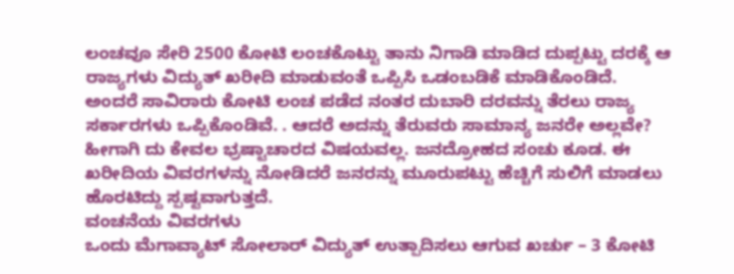ಲಂಚವೂ ಸೇರಿ 2500 ಕೋಟಿ ಲಂಚಕೊಟ್ಟು ತಾನು ನಿಗಾಡಿ ಮಾಡಿದ ದುಪ್ಪಟ್ಟು ದರಕ್ಕೆ ಆ ರಾಜ್ಯಗಳು ವಿದ್ಯುತ್ ಖರೀದಿ ಮಾಡುವಂತೆ ಒಪ್ಪಿಸಿ ಒಡಂಬಡಿಕೆ ಮಾಡಿಕೊಂಡಿದೆ.
ಅಂದರೆ ಸಾವಿರಾರು ಕೋಟಿ ಲಂಚ ಪಡೆದ ನಂತರ ದುಬಾರಿ ದರವನ್ನು ತೆರಲು ರಾಜ್ಯ ಸರ್ಕಾರಗಳು ಒಪ್ಪಿಕೊಂಡಿವೆ. . ಆದರೆ ಅದನ್ನು ತೆರುವರು ಸಾಮಾನ್ಯ ಜನರೇ ಅಲ್ಲವೇ? ಹೀಗಾಗಿ ದು ಕೇವಲ ಭ್ರಷ್ಟಾಚಾರದ ವಿಷಯವಲ್ಲ. ಜನದ್ರೋಹದ ಸಂಚು ಕೂಡ. ಈ ಖರೀದಿಯ ವಿವರಗಳನ್ನು ನೋಡಿದರೆ ಜನರನ್ನು ಮೂರುಪಟ್ಟು ಹೆಚ್ಚಿಗೆ ಸುಲಿಗೆ ಮಾಡಲು ಹೊರಟಿದ್ದು ಸ್ಪಷ್ಟವಾಗುತ್ತದೆ.
ವಂಚನೆಯ ವಿವರಗಳು
ಒಂದು ಮೆಗಾವ್ಯಾಟ್ ಸೋಲಾರ್ ವಿದ್ಯುತ್ ಉತ್ಪಾದಿಸಲು ಆಗುವ ಖರ್ಚು – 3 ಕೋಟಿ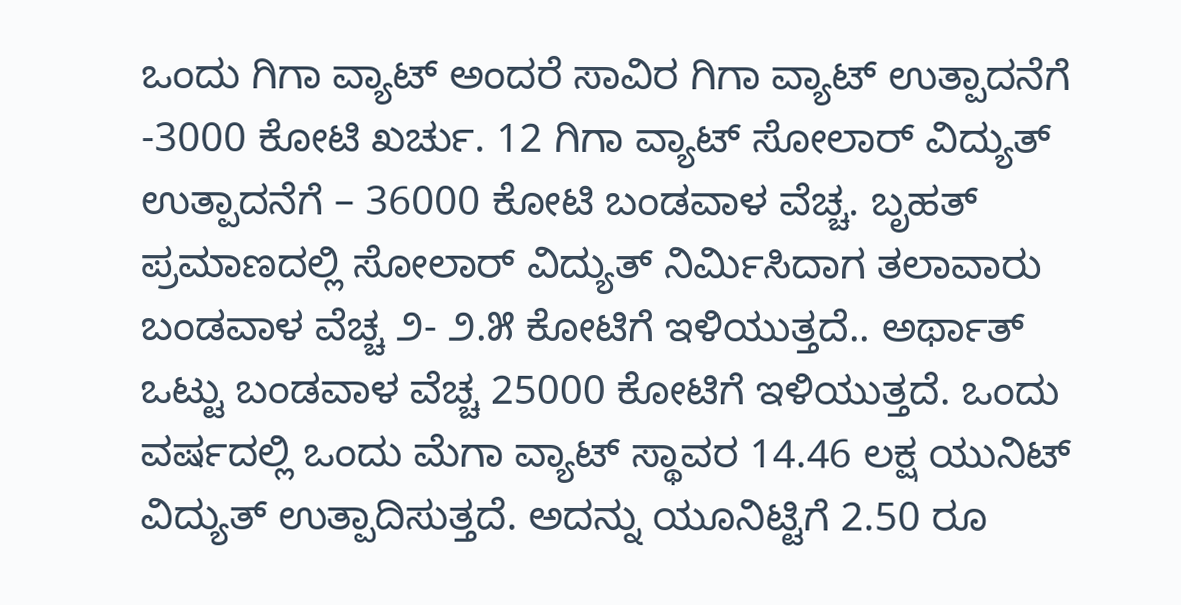ಒಂದು ಗಿಗಾ ವ್ಯಾಟ್ ಅಂದರೆ ಸಾವಿರ ಗಿಗಾ ವ್ಯಾಟ್ ಉತ್ಪಾದನೆಗೆ -3000 ಕೋಟಿ ಖರ್ಚು. 12 ಗಿಗಾ ವ್ಯಾಟ್ ಸೋಲಾರ್ ವಿದ್ಯುತ್ ಉತ್ಪಾದನೆಗೆ – 36000 ಕೋಟಿ ಬಂಡವಾಳ ವೆಚ್ಚ. ಬೃಹತ್ ಪ್ರಮಾಣದಲ್ಲಿ ಸೋಲಾರ್ ವಿದ್ಯುತ್ ನಿರ್ಮಿಸಿದಾಗ ತಲಾವಾರು ಬಂಡವಾಳ ವೆಚ್ಚ ೨- ೨.೫ ಕೋಟಿಗೆ ಇಳಿಯುತ್ತದೆ.. ಅರ್ಥಾತ್ ಒಟ್ಟು ಬಂಡವಾಳ ವೆಚ್ಚ 25000 ಕೋಟಿಗೆ ಇಳಿಯುತ್ತದೆ. ಒಂದು ವರ್ಷದಲ್ಲಿ ಒಂದು ಮೆಗಾ ವ್ಯಾಟ್ ಸ್ಥಾವರ 14.46 ಲಕ್ಷ ಯುನಿಟ್ ವಿದ್ಯುತ್ ಉತ್ಪಾದಿಸುತ್ತದೆ. ಅದನ್ನು ಯೂನಿಟ್ಟಿಗೆ 2.50 ರೂ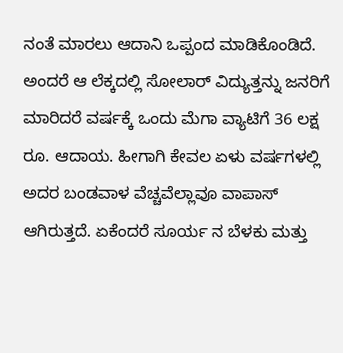ನಂತೆ ಮಾರಲು ಆದಾನಿ ಒಪ್ಪಂದ ಮಾಡಿಕೊಂಡಿದೆ.
ಅಂದರೆ ಆ ಲೆಕ್ಕದಲ್ಲಿ ಸೋಲಾರ್ ವಿದ್ಯುತ್ತನ್ನು ಜನರಿಗೆ ಮಾರಿದರೆ ವರ್ಷಕ್ಕೆ ಒಂದು ಮೆಗಾ ವ್ಯಾಟಿಗೆ 36 ಲಕ್ಷ ರೂ. ಆದಾಯ. ಹೀಗಾಗಿ ಕೇವಲ ಏಳು ವರ್ಷಗಳಲ್ಲಿ ಅದರ ಬಂಡವಾಳ ವೆಚ್ಚವೆಲ್ಲಾವೂ ವಾಪಾಸ್ ಆಗಿರುತ್ತದೆ. ಏಕೆಂದರೆ ಸೂರ್ಯ ನ ಬೆಳಕು ಮತ್ತು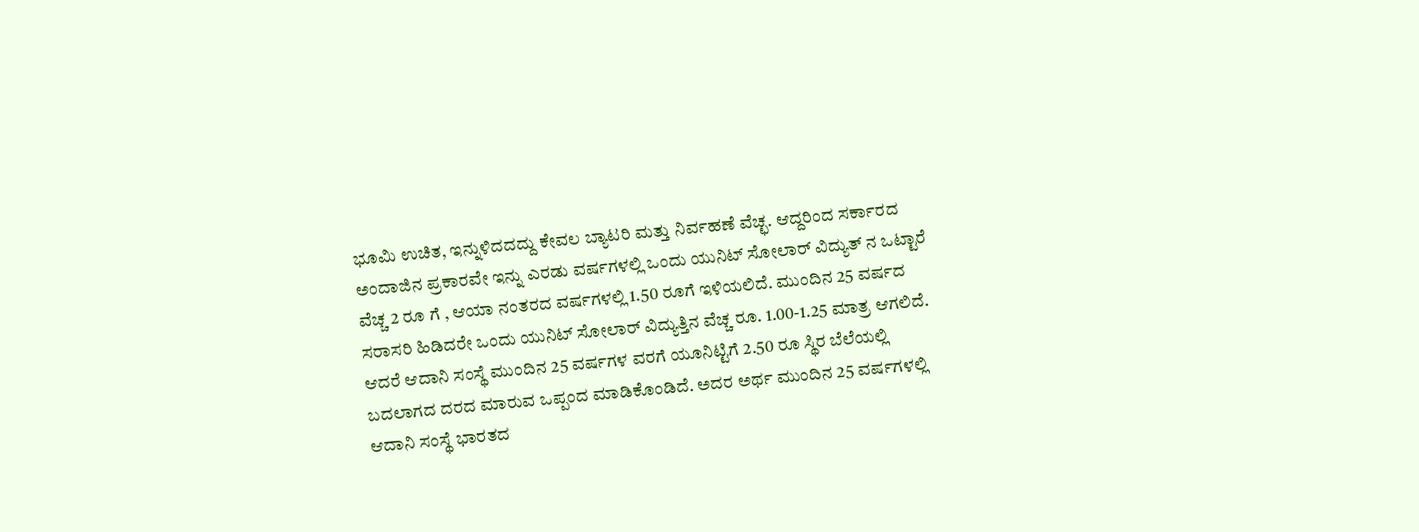ಭೂಮಿ ಉಚಿತ, ಇನ್ನುಳಿದದದ್ದು ಕೇವಲ ಬ್ಯಾಟರಿ ಮತ್ತು ನಿರ್ವಹಣೆ ವೆಚ್ಛ. ಆದ್ದರಿಂದ ಸರ್ಕಾರದ ಅಂದಾಜಿನ ಪ್ರಕಾರವೇ ಇನ್ನು ಎರಡು ವರ್ಷಗಳಲ್ಲಿ ಒಂದು ಯುನಿಟ್ ಸೋಲಾರ್ ವಿದ್ಯುತ್ ನ ಒಟ್ಟಾರೆ ವೆಚ್ಚ 2 ರೂ ಗೆ , ಆಯಾ ನಂತರದ ವರ್ಷಗಳಲ್ಲಿ 1.50 ರೂಗೆ ಇಳಿಯಲಿದೆ. ಮುಂದಿನ 25 ವರ್ಷದ ಸರಾಸರಿ ಹಿಡಿದರೇ ಒಂದು ಯುನಿಟ್ ಸೋಲಾರ್ ವಿದ್ಯುತ್ತಿನ ವೆಚ್ಚ ರೂ. 1.00-1.25 ಮಾತ್ರ ಆಗಲಿದೆ.
ಆದರೆ ಆದಾನಿ ಸಂಸ್ಥೆ ಮುಂದಿನ 25 ವರ್ಷಗಳ ವರಗೆ ಯೂನಿಟ್ಟಿಗೆ 2.50 ರೂ ಸ್ಥಿರ ಬೆಲೆಯಲ್ಲಿ ಬದಲಾಗದ ದರದ ಮಾರುವ ಒಪ್ಪಂದ ಮಾಡಿಕೊಂಡಿದೆ. ಅದರ ಅರ್ಥ ಮುಂದಿನ 25 ವರ್ಷಗಳಲ್ಲಿ ಆದಾನಿ ಸಂಸ್ಥೆ ಭಾರತದ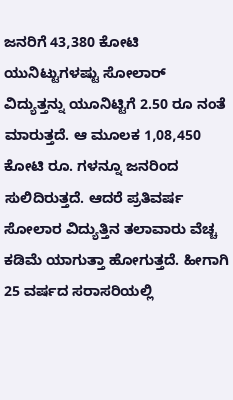ಜನರಿಗೆ 43,380 ಕೋಟಿ ಯುನಿಟ್ಟುಗಳಷ್ಟು ಸೋಲಾರ್ ವಿದ್ಯುತ್ತನ್ನು ಯೂನಿಟ್ಟಿಗೆ 2.50 ರೂ ನಂತೆ ಮಾರುತ್ತದೆ. ಆ ಮೂಲಕ 1,08,450 ಕೋಟಿ ರೂ. ಗಳನ್ನೂ ಜನರಿಂದ ಸುಲಿದಿರುತ್ತದೆ. ಆದರೆ ಪ್ರತಿವರ್ಷ ಸೋಲಾರ ವಿದ್ಯುತ್ತಿನ ತಲಾವಾರು ವೆಚ್ಚ ಕಡಿಮೆ ಯಾಗುತ್ತಾ ಹೋಗುತ್ತದೆ. ಹೀಗಾಗಿ 25 ವರ್ಷದ ಸರಾಸರಿಯಲ್ಲಿ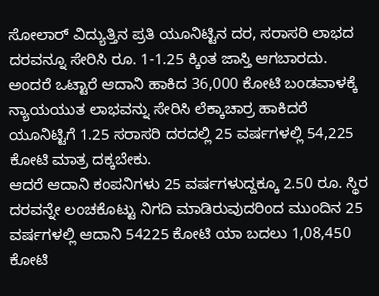ಸೋಲಾರ್ ವಿದ್ಯುತ್ತಿನ ಪ್ರತಿ ಯೂನಿಟ್ಟಿನ ದರ, ಸರಾಸರಿ ಲಾಭದ ದರವನ್ನೂ ಸೇರಿಸಿ ರೂ. 1-1.25 ಕ್ಕಿಂತ ಜಾಸ್ತಿ ಆಗಬಾರದು. ಅಂದರೆ ಒಟ್ಟಾರೆ ಆದಾನಿ ಹಾಕಿದ 36,000 ಕೋಟಿ ಬಂಡವಾಳಕ್ಕೆ ನ್ಯಾಯಯುತ ಲಾಭವನ್ನು ಸೇರಿಸಿ ಲೆಕ್ಕಾಚಾರ್ರ ಹಾಕಿದರೆ ಯೂನಿಟ್ಟಿಗೆ 1.25 ಸರಾಸರಿ ದರದಲ್ಲಿ 25 ವರ್ಷಗಳಲ್ಲಿ 54,225 ಕೋಟಿ ಮಾತ್ರ ದಕ್ಕಬೇಕು.
ಆದರೆ ಆದಾನಿ ಕಂಪನಿಗಳು 25 ವರ್ಷಗಳುದ್ದಕ್ಕೂ 2.50 ರೂ. ಸ್ಥಿರ ದರವನ್ನೇ ಲಂಚಕೊಟ್ಟು ನಿಗದಿ ಮಾಡಿರುವುದರಿಂದ ಮುಂದಿನ 25 ವರ್ಷಗಳಲ್ಲಿ ಆದಾನಿ 54225 ಕೋಟಿ ಯಾ ಬದಲು 1,08,450 ಕೋಟಿ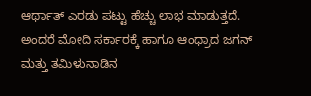ಆರ್ಥಾತ್ ಎರಡು ಪಟ್ಟು ಹೆಚ್ಚು ಲಾಭ ಮಾಡುತ್ತದೆ. ಅಂದರೆ ಮೋದಿ ಸರ್ಕಾರಕ್ಕೆ ಹಾಗೂ ಆಂಧ್ರಾದ ಜಗನ್ ಮತ್ತು ತಮಿಳುನಾಡಿನ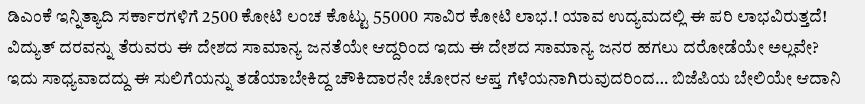ಡಿಎಂಕೆ ಇನ್ನಿತ್ಯಾದಿ ಸರ್ಕಾರಗಳಿಗೆ 2500 ಕೋಟಿ ಲಂಚ ಕೊಟ್ಟು 55000 ಸಾವಿರ ಕೋಟಿ ಲಾಭ.! ಯಾವ ಉದ್ಯಮದಲ್ಲಿ ಈ ಪರಿ ಲಾಭವಿರುತ್ತದೆ! ವಿದ್ಯುತ್ ದರವನ್ನು ತೆರುವರು ಈ ದೇಶದ ಸಾಮಾನ್ಯ ಜನತೆಯೇ ಆದ್ದರಿಂದ ಇದು ಈ ದೇಶದ ಸಾಮಾನ್ಯ ಜನರ ಹಗಲು ದರೋಡೆಯೇ ಅಲ್ಲವೇ? ಇದು ಸಾಧ್ಯವಾದದ್ದು ಈ ಸುಲಿಗೆಯನ್ನು ತಡೆಯಾಬೇಕಿದ್ದ ಚೌಕಿದಾರನೇ ಚೋರನ ಆಪ್ತ ಗೆಳೆಯನಾಗಿರುವುದರಿಂದ… ಬಿಜೆಪಿಯ ಬೇಲಿಯೇ ಆದಾನಿ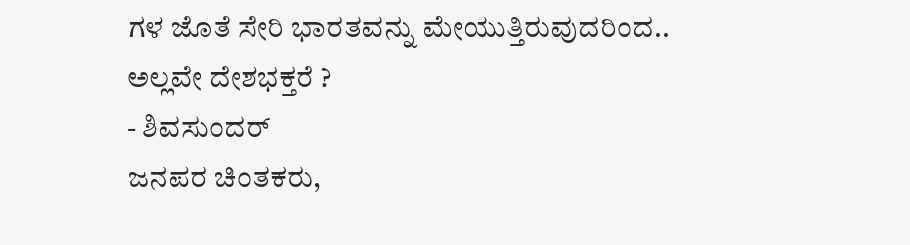ಗಳ ಜೊತೆ ಸೇರಿ ಭಾರತವನ್ನು ಮೇಯುತ್ತಿರುವುದರಿಂದ.. ಅಲ್ಲವೇ ದೇಶಭಕ್ತರೆ ?
- ಶಿವಸುಂದರ್
ಜನಪರ ಚಿಂತಕರು,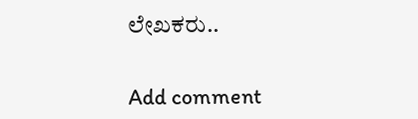ಲೇಖಕರು..


Add comment